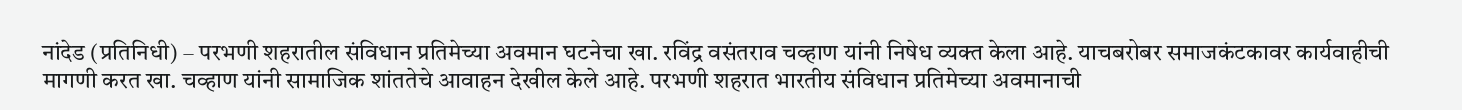नांदेड (प्रतिनिधी) – परभणी शहरातील संविधान प्रतिमेच्या अवमान घटनेचा खा. रविंद्र वसंतराव चव्हाण यांनी निषेध व्यक्त केला आहे. याचबरोबर समाजकंटकावर कार्यवाहीची मागणी करत खा. चव्हाण यांनी सामाजिक शांततेचे आवाहन देखील केले आहे. परभणी शहरात भारतीय संविधान प्रतिमेच्या अवमानाची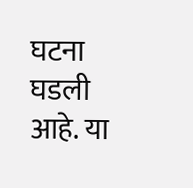घटना घडली आहे. या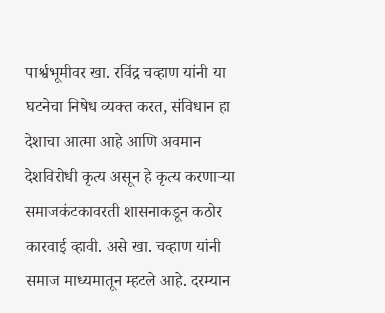पार्श्वभूमीवर खा. रविंद्र चव्हाण यांनी या घटनेचा निषेध व्यक्त करत, संविधान हा देशाचा आत्मा आहे आणि अवमान देशविरोधी कृत्य असून हे कृत्य करणाऱ्या समाजकंटकावरती शासनाकडून कठोर कारवाई व्हावी. असे खा. चव्हाण यांनी समाज माध्यमातून म्हटले आहे. दरम्यान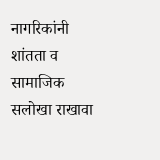नागरिकांनी शांतता व सामाजिक सलोखा राखावा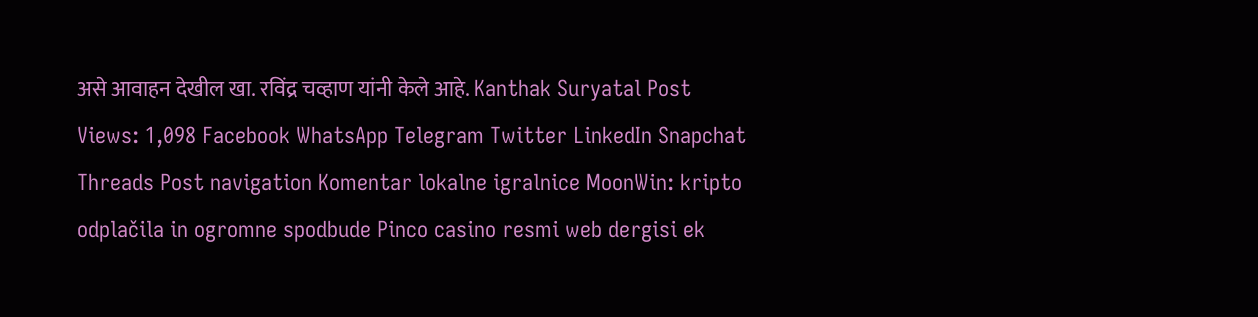असे आवाहन देखील खा. रविंद्र चव्हाण यांनी केले आहे. Kanthak Suryatal Post Views: 1,098 Facebook WhatsApp Telegram Twitter LinkedIn Snapchat Threads Post navigation Komentar lokalne igralnice MoonWin: kripto odplačila in ogromne spodbude Pinco casino resmi web dergisi ek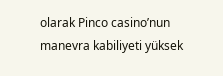olarak Pinco casino’nun manevra kabiliyeti yüksek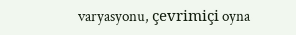varyasyonu, çevrimiçi oyna